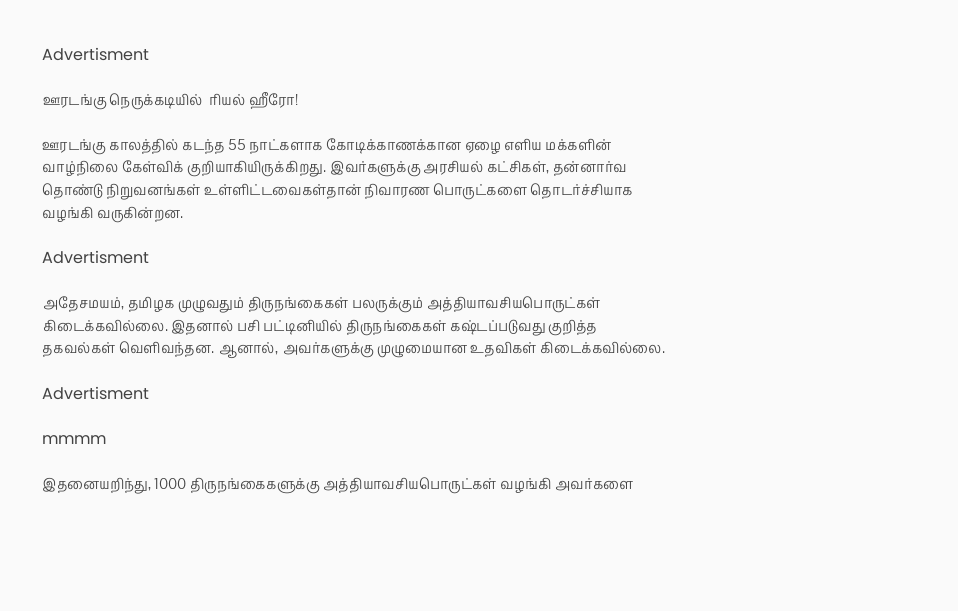Advertisment

ஊரடங்கு நெருக்கடியில்  ரியல் ஹீரோ!

ஊரடங்கு காலத்தில் கடந்த 55 நாட்களாக கோடிக்காணக்கான ஏழை எளிய மக்களின் வாழ்நிலை கேள்விக் குறியாகியிருக்கிறது. இவர்களுக்கு அரசியல் கட்சிகள், தன்னார்வ தொண்டு நிறுவனங்கள் உள்ளிட்டவைகள்தான் நிவாரண பொருட்களை தொடர்ச்சியாக வழங்கி வருகின்றன.

Advertisment

அதேசமயம், தமிழக முழுவதும் திருநங்கைகள் பலருக்கும் அத்தியாவசியபொருட்கள் கிடைக்கவில்லை. இதனால் பசி பட்டினியில் திருநங்கைகள் கஷ்டப்படுவது குறித்த தகவல்கள் வெளிவந்தன. ஆனால், அவர்களுக்கு முழுமையான உதவிகள் கிடைக்கவில்லை.

Advertisment

mmmm

இதனையறிந்து, 1000 திருநங்கைகளுக்கு அத்தியாவசியபொருட்கள் வழங்கி அவர்களை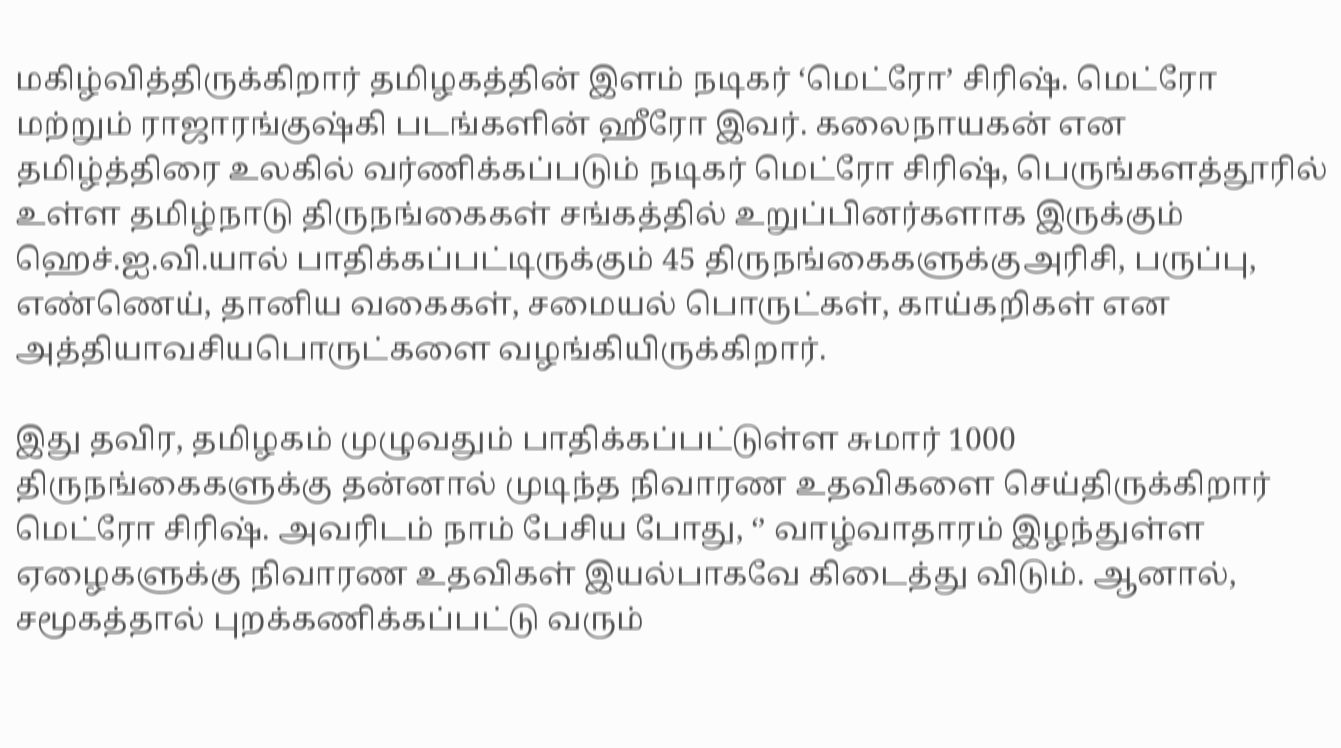மகிழ்வித்திருக்கிறார் தமிழகத்தின் இளம் நடிகர் ‘மெட்ரோ’ சிரிஷ். மெட்ரோ மற்றும் ராஜாரங்குஷ்கி படங்களின் ஹீரோ இவர். கலைநாயகன் என தமிழ்த்திரை உலகில் வர்ணிக்கப்படும் நடிகர் மெட்ரோ சிரிஷ், பெருங்களத்தூரில் உள்ள தமிழ்நாடு திருநங்கைகள் சங்கத்தில் உறுப்பினர்களாக இருக்கும் ஹெச்.ஐ.வி.யால் பாதிக்கப்பட்டிருக்கும் 45 திருநங்கைகளுக்குஅரிசி, பருப்பு, எண்ணெய், தானிய வகைகள், சமையல் பொருட்கள், காய்கறிகள் என அத்தியாவசியபொருட்களை வழங்கியிருக்கிறார்.

இது தவிர, தமிழகம் முழுவதும் பாதிக்கப்பட்டுள்ள சுமார் 1000 திருநங்கைகளுக்கு தன்னால் முடிந்த நிவாரண உதவிகளை செய்திருக்கிறார் மெட்ரோ சிரிஷ். அவரிடம் நாம் பேசிய போது, ‘’ வாழ்வாதாரம் இழந்துள்ள ஏழைகளுக்கு நிவாரண உதவிகள் இயல்பாகவே கிடைத்து விடும். ஆனால், சமூகத்தால் புறக்கணிக்கப்பட்டு வரும்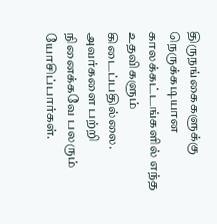திருநங்கைகளுக்கு நெருக்கடியான காலக்கட்டங்களில் எந்த உதவிகளும் கிடைப்பதில்லை. அவர்களை பற்றி நினைக்கவே பலரும் யோசிப்பார்கள்.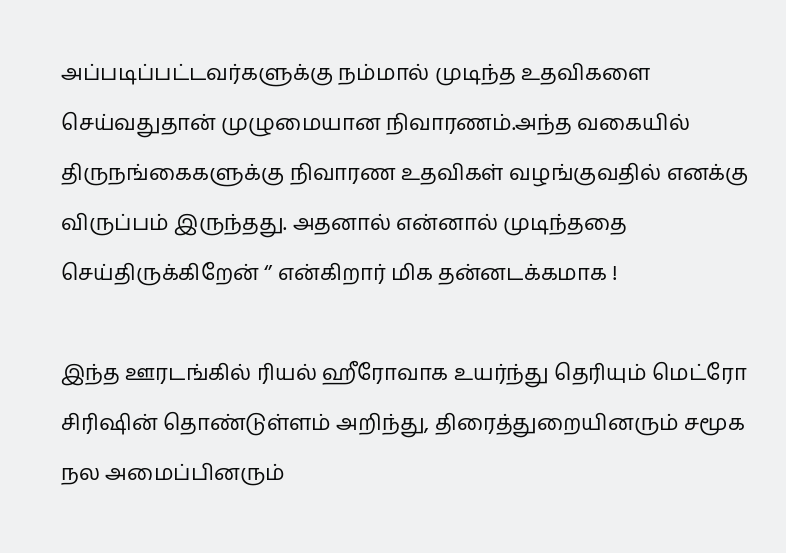அப்படிப்பட்டவர்களுக்கு நம்மால் முடிந்த உதவிகளை செய்வதுதான் முழுமையான நிவாரணம்.அந்த வகையில் திருநங்கைகளுக்கு நிவாரண உதவிகள் வழங்குவதில் எனக்கு விருப்பம் இருந்தது. அதனால் என்னால் முடிந்ததை செய்திருக்கிறேன் ‘’ என்கிறார் மிக தன்னடக்கமாக !

இந்த ஊரடங்கில் ரியல் ஹீரோவாக உயர்ந்து தெரியும் மெட்ரோ சிரிஷின் தொண்டுள்ளம் அறிந்து, திரைத்துறையினரும் சமூக நல அமைப்பினரும்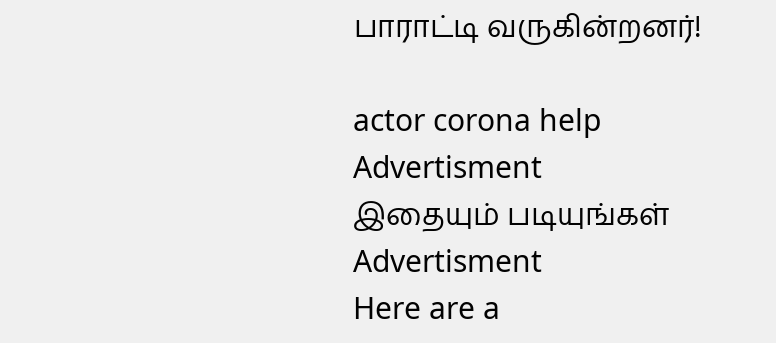பாராட்டி வருகின்றனர்!

actor corona help
Advertisment
இதையும் படியுங்கள்
Advertisment
Here are a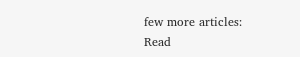few more articles:
Read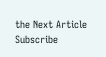the Next Article
Subscribe